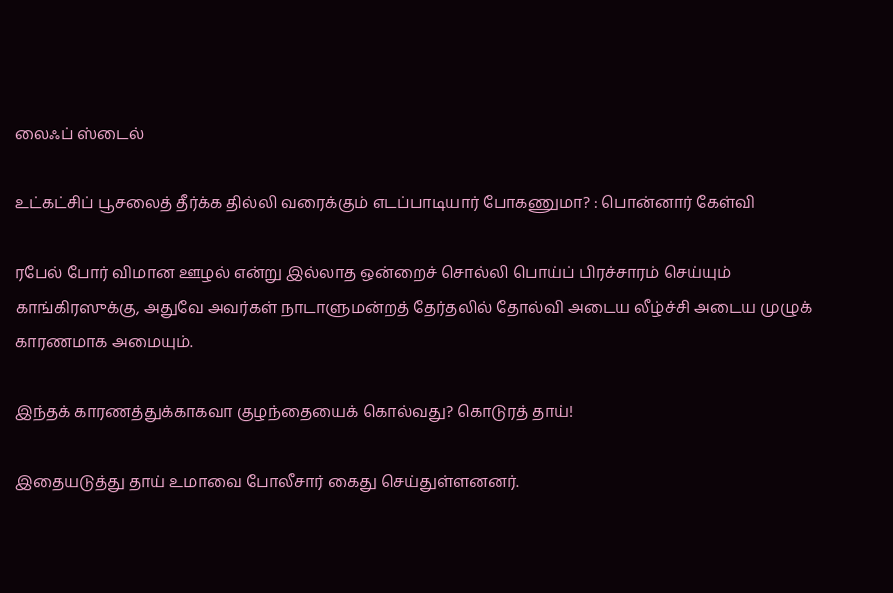லைஃப் ஸ்டைல்

உட்கட்சிப் பூசலைத் தீர்க்க தில்லி வரைக்கும் எடப்பாடியார் போகணுமா? : பொன்னார் கேள்வி

ரபேல் போர் விமான ஊழல் என்று இல்லாத ஒன்றைச் சொல்லி பொய்ப் பிரச்சாரம் செய்யும் காங்கிரஸுக்கு, அதுவே அவர்கள் நாடாளுமன்றத் தேர்தலில் தோல்வி அடைய லீழ்ச்சி அடைய முழுக் காரணமாக அமையும்.

இந்தக் காரணத்துக்காகவா குழந்தையைக் கொல்வது? கொடுரத் தாய்!

இதையடுத்து தாய் உமாவை போலீசார் கைது செய்துள்ளனனர்.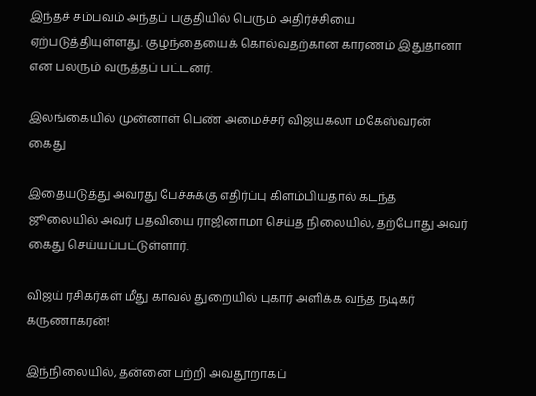இந்தச் சம்பவம் அந்தப் பகுதியில் பெரும் அதிர்ச்சியை ஏற்படுத்தியுள்ளது. குழந்தையைக் கொல்வதற்கான காரணம் இதுதானா என பலரும் வருத்தப் பட்டனர்.

இலங்கையில் முன்னாள் பெண் அமைச்சர் விஜயகலா மகேஸ்வரன் கைது

இதையடுத்து அவரது பேச்சுக்கு எதிர்ப்பு கிளம்பியதால் கடந்த ஜூலையில் அவர் பதவியை ராஜினாமா செய்த நிலையில், தற்போது அவர் கைது செய்யப்பட்டுள்ளார்.

விஜய் ரசிகர்கள் மீது காவல் துறையில் புகார் அளிக்க வந்த நடிகர் கருணாகரன்!

இந்நிலையில், தன்னை பற்றி அவதூறாகப்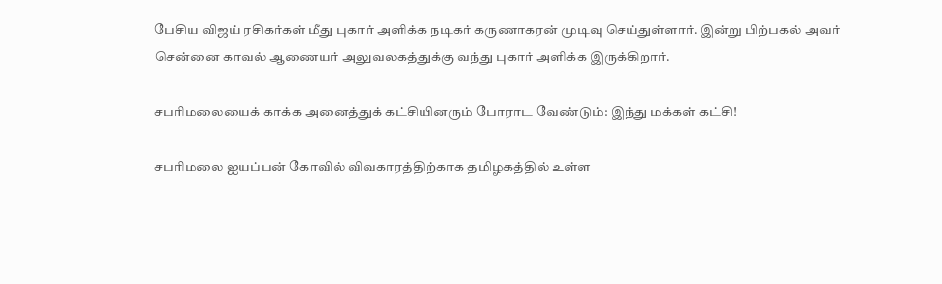பேசிய விஜய் ரசிகர்கள் மீது புகார் அளிக்க நடிகர் கருணாகரன் முடிவு செய்துள்ளார். இன்று பிற்பகல் அவர் சென்னை காவல் ஆணையர் அலுவலகத்துக்கு வந்து புகார் அளிக்க இருக்கிறார்.

சபரிமலையைக் காக்க அனைத்துக் கட்சியினரும் போராட வேண்டும்: இந்து மக்கள் கட்சி!

சபரிமலை ஐயப்பன் கோவில் விவகாரத்திற்காக தமிழகத்தில் உள்ள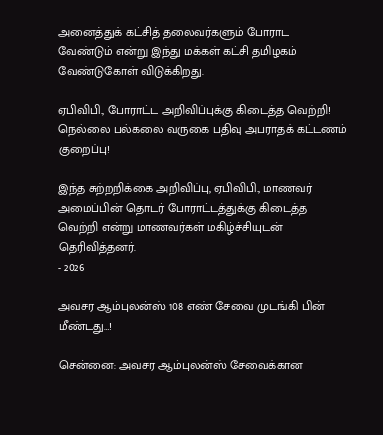அனைத்துக் கட்சித் தலைவர்களும் போராட வேண்டும் என்று இந்து மக்கள் கட்சி தமிழகம் வேண்டுகோள் விடுக்கிறது.

ஏபிவிபி., போராட்ட அறிவிப்புக்கு கிடைத்த வெற்றி! நெல்லை பல்கலை வருகை பதிவு அபராதக் கட்டணம் குறைப்பு!

இந்த சுற்றறிக்கை அறிவிப்பு, ஏபிவிபி., மாணவர் அமைப்பின் தொடர் போராட்டத்துக்கு கிடைத்த வெற்றி என்று மாணவர்கள் மகிழ்ச்சியுடன் தெரிவித்தனர்.
- 2026

அவசர ஆம்புலன்ஸ் 108 எண் சேவை முடங்கி பின் மீண்டது…!

சென்னை: அவசர ஆம்புலன்ஸ் சேவைக்கான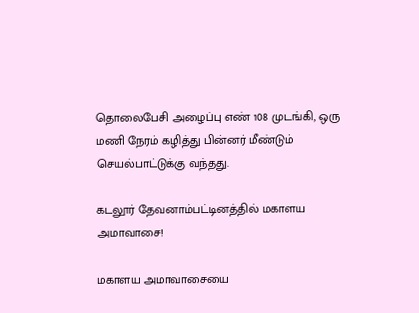தொலைபேசி அழைப்பு எண் 108 முடங்கி, ஒரு மணி நேரம் கழித்து பின்னர் மீண்டும் செயல்பாட்டுக்கு வந்தது.

கடலூர் தேவனாம்பட்டினத்தில் மகாளய அமாவாசை!

மகாளய அமாவாசையை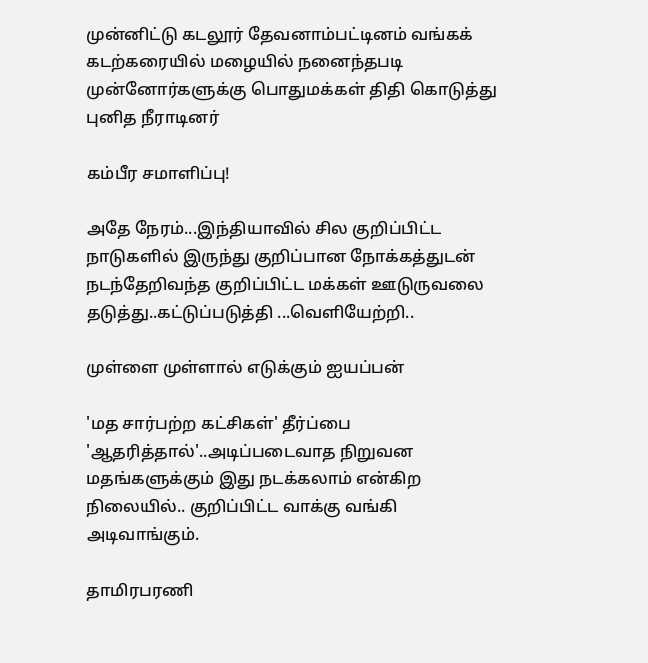முன்னிட்டு கடலூர் தேவனாம்பட்டினம் வங்கக் கடற்கரையில் மழையில் நனைந்தபடி முன்னோர்களுக்கு பொதுமக்கள் திதி கொடுத்து புனித நீராடினர்

கம்பீர சமாளிப்பு!

அதே நேரம்...இந்தியாவில் சில குறிப்பிட்ட நாடுகளில் இருந்து குறிப்பான நோக்கத்துடன் நடந்தேறிவந்த குறிப்பிட்ட மக்கள் ஊடுருவலை தடுத்து..கட்டுப்படுத்தி ...வெளியேற்றி..

முள்ளை முள்ளால் எடுக்கும் ஐயப்பன்

'மத சார்பற்ற கட்சிகள்' தீர்ப்பை 'ஆதரித்தால்'..அடிப்படைவாத நிறுவன மதங்களுக்கும் இது நடக்கலாம் என்கிற நிலையில்.. குறிப்பிட்ட வாக்கு வங்கி அடிவாங்கும்.

தாமிரபரணி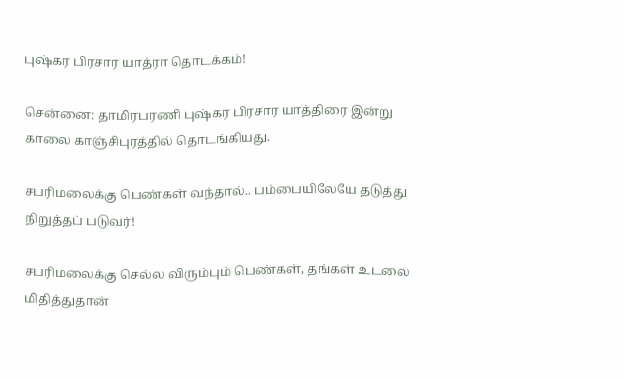புஷ்கர பிரசார யாத்ரா தொடக்கம்!

சென்னை: தாமிரபரணி புஷ்கர பிரசார யாத்திரை இன்று காலை காஞ்சிபுரத்தில் தொடங்கியது.

சபரிமலைக்கு பெண்கள் வந்தால்.. பம்பையிலேயே தடுத்து நிறுத்தப் படுவர்!

சபரிமலைக்கு செல்ல விரும்பும் பெண்கள், தங்கள் உடலை மிதித்துதான்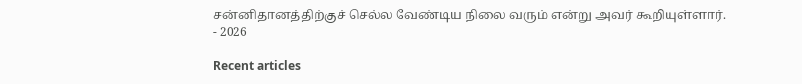சன்னிதானத்திற்குச் செல்ல வேண்டிய நிலை வரும் என்று அவர் கூறியுள்ளார்.
- 2026

Recent articles